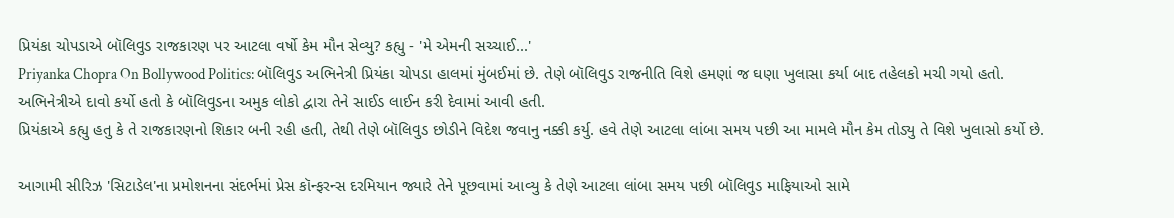પ્રિયંકા ચોપડાએ બૉલિવુડ રાજકારણ પર આટલા વર્ષો કેમ મૌન સેવ્યુ? કહ્યુ - 'મે એમની સચ્ચાઈ...'
Priyanka Chopra On Bollywood Politics: બૉલિવુડ અભિનેત્રી પ્રિયંકા ચોપડા હાલમાં મુંબઈમાં છે. તેણે બૉલિવુડ રાજનીતિ વિશે હમણાં જ ઘણા ખુલાસા કર્યા બાદ તહેલકો મચી ગયો હતો. અભિનેત્રીએ દાવો કર્યો હતો કે બૉલિવુડના અમુક લોકો દ્વારા તેને સાઈડ લાઈન કરી દેવામાં આવી હતી.
પ્રિયંકાએ કહ્યુ હતુ કે તે રાજકારણનો શિકાર બની રહી હતી, તેથી તેણે બૉલિવુડ છોડીને વિદેશ જવાનુ નક્કી કર્યુ. હવે તેણે આટલા લાંબા સમય પછી આ મામલે મૌન કેમ તોડ્યુ તે વિશે ખુલાસો કર્યો છે.

આગામી સીરિઝ 'સિટાડેલ'ના પ્રમોશનના સંદર્ભમાં પ્રેસ કૉન્ફરન્સ દરમિયાન જ્યારે તેને પૂછવામાં આવ્યુ કે તેણે આટલા લાંબા સમય પછી બૉલિવુડ માફિયાઓ સામે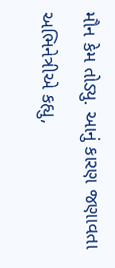મૌન કેમ તોડ્યુ. આનું કારણ જણાવતા અભિનેત્રીએ કહ્યુ,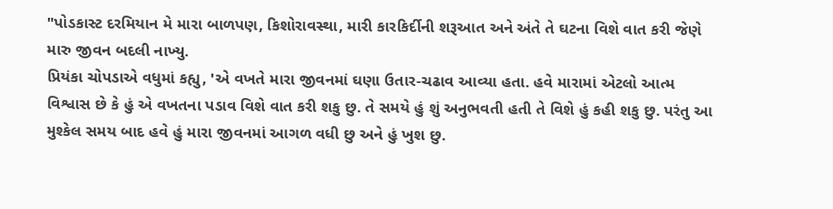"પોડકાસ્ટ દરમિયાન મે મારા બાળપણ, કિશોરાવસ્થા, મારી કારકિર્દીની શરૂઆત અને અંતે તે ઘટના વિશે વાત કરી જેણે મારુ જીવન બદલી નાખ્યુ.
પ્રિયંકા ચોપડાએ વધુમાં કહ્યુ, 'એ વખતે મારા જીવનમાં ઘણા ઉતાર-ચઢાવ આવ્યા હતા. હવે મારામાં એટલો આત્મ વિશ્વાસ છે કે હું એ વખતના પડાવ વિશે વાત કરી શકુ છુ. તે સમયે હું શું અનુભવતી હતી તે વિશે હું કહી શકુ છુ. પરંતુ આ મુશ્કેલ સમય બાદ હવે હું મારા જીવનમાં આગળ વધી છુ અને હું ખુશ છુ.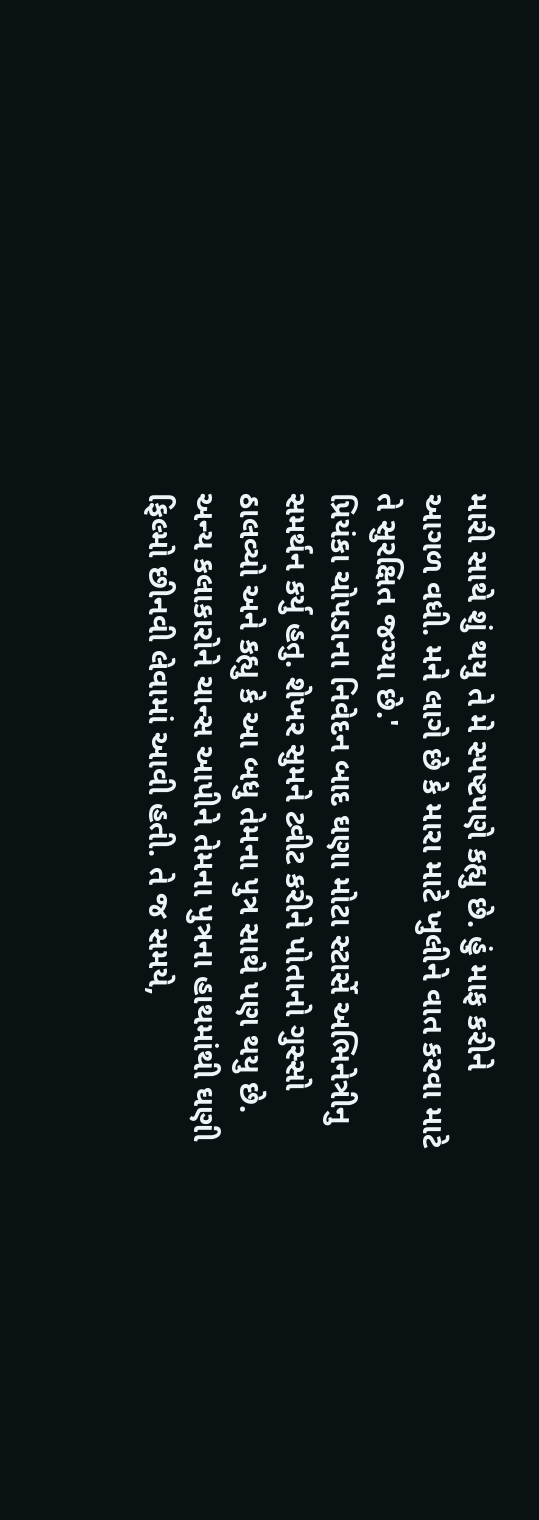મારી સાથે શું થયુ તે મે સ્પષ્ટપણે કહ્યુ છે. હું માફ કરીને આગળ વધી. મને લાગે છે કે મારા માટે ખુલીને વાત કરવા માટે તે સુરક્ષિત જગ્યા છે.'
પ્રિયંકા ચોપડાના નિવેદન બાદ ઘણા મોટા સ્ટાર્સે અભિનેત્રીનુ સમર્થન કર્યુ હતુ. શેખર સુમને ટ્વીટ કરીને પોતાનો ગુસ્સો ઠાલવ્યો અને કહ્યુ કે આ બધુ તેમના પુત્ર સાથે પણ થયુ છે. અન્ય કલાકારોને ચાન્સ આપીને તેમના પુત્રના હાથમાંથી ઘણી ફિલ્મો છીનવી લેવામાં આવી હતી. તે જ સમયે,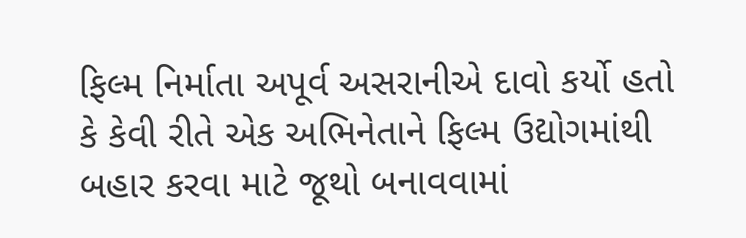ફિલ્મ નિર્માતા અપૂર્વ અસરાનીએ દાવો કર્યો હતો કે કેવી રીતે એક અભિનેતાને ફિલ્મ ઉદ્યોગમાંથી બહાર કરવા માટે જૂથો બનાવવામાં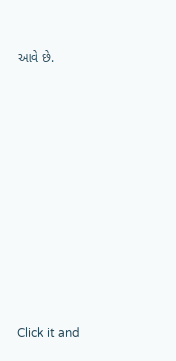આવે છે.












Click it and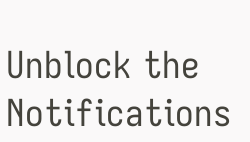Unblock the Notifications